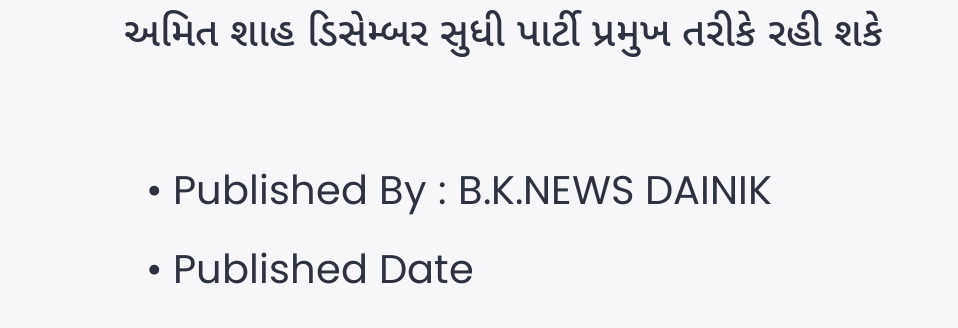અમિત શાહ ડિસેમ્બર સુધી પાર્ટી પ્રમુખ તરીકે રહી શકે

  • Published By : B.K.NEWS DAINIK
  • Published Date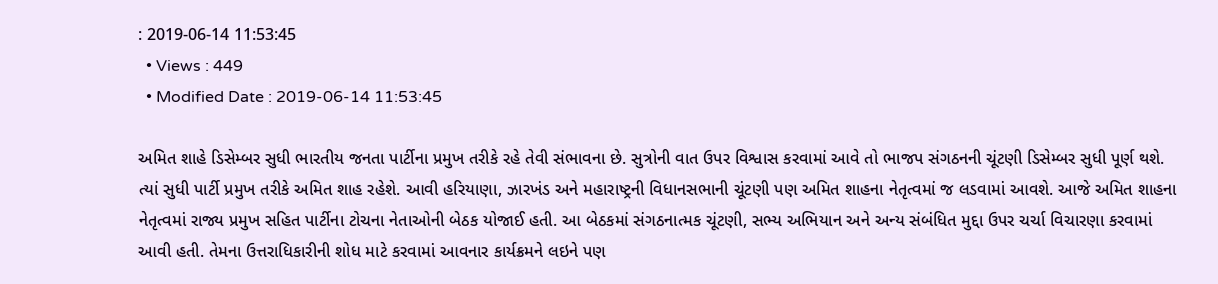: 2019-06-14 11:53:45
  • Views : 449
  • Modified Date : 2019-06-14 11:53:45

અમિત શાહે ડિસેમ્બર સુધી ભારતીય જનતા પાર્ટીના પ્રમુખ તરીકે રહે તેવી સંભાવના છે. સુત્રોની વાત ઉપર વિશ્વાસ કરવામાં આવે તો ભાજપ સંગઠનની ચૂંટણી ડિસેમ્બર સુધી પૂર્ણ થશે. ત્યાં સુધી પાર્ટી પ્રમુખ તરીકે અમિત શાહ રહેશે. આવી હરિયાણા, ઝારખંડ અને મહારાષ્ટ્રની વિધાનસભાની ચૂંટણી પણ અમિત શાહના નેતૃત્વમાં જ લડવામાં આવશે. આજે અમિત શાહના નેતૃત્વમાં રાજ્ય પ્રમુખ સહિત પાર્ટીના ટોચના નેતાઓની બેઠક યોજાઈ હતી. આ બેઠકમાં સંગઠનાત્મક ચૂંટણી, સભ્ય અભિયાન અને અન્ય સંબંધિત મુદ્દા ઉપર ચર્ચા વિચારણા કરવામાં આવી હતી. તેમના ઉત્તરાધિકારીની શોધ માટે કરવામાં આવનાર કાર્યક્રમને લઇને પણ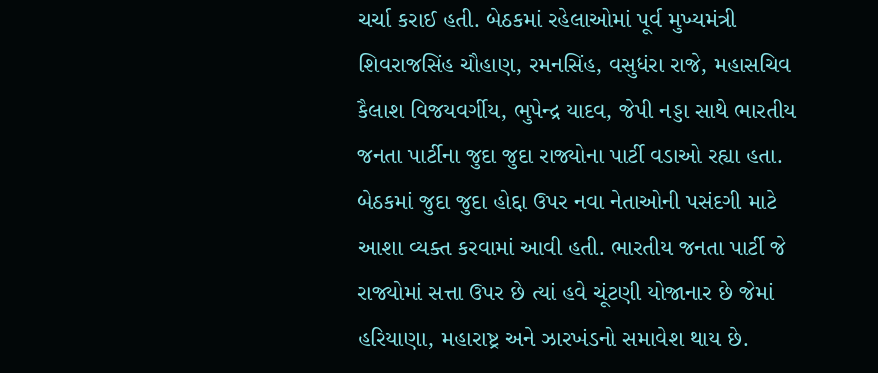ચર્ચા કરાઈ હતી. બેઠકમાં રહેલાઓમાં પૂર્વ મુખ્યમંત્રી શિવરાજસિંહ ચૌહાણ, રમનસિંહ, વસુધંરા રાજે, મહાસચિવ કૈલાશ વિજયવર્ગીય, ભુપેન્દ્ર યાદવ, જેપી નડ્ડા સાથે ભારતીય જનતા પાર્ટીના જુદા જુદા રાજ્યોના પાર્ટી વડાઓ રહ્યા હતા. બેઠકમાં જુદા જુદા હોદ્દા ઉપર નવા નેતાઓની પસંદગી માટે આશા વ્યક્ત કરવામાં આવી હતી. ભારતીય જનતા પાર્ટી જે રાજ્યોમાં સત્તા ઉપર છે ત્યાં હવે ચૂંટણી યોજાનાર છે જેમાં હરિયાણા, મહારાષ્ટ્ર અને ઝારખંડનો સમાવેશ થાય છે.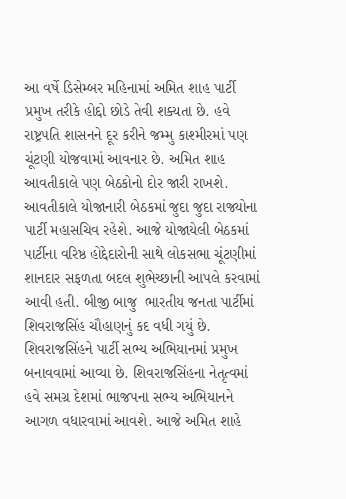આ વર્ષે ડિસેમ્બર મહિનામાં અમિત શાહ પાર્ટી પ્રમુખ તરીકે હોદ્દો છોડે તેવી શક્યતા છે. હવે રાષ્ટ્રપતિ શાસનને દૂર કરીને જમ્મુ કાશ્મીરમાં પણ ચૂંટણી યોજવામાં આવનાર છે. અમિત શાહ આવતીકાલે પણ બેઠકોનો દોર જારી રાખશે. આવતીકાલે યોજાનારી બેઠકમાં જુદા જુદા રાજ્યોના પાર્ટી મહાસચિવ રહેશે. આજે યોજાયેલી બેઠકમાં પાર્ટીના વરિષ્ઠ હોદ્દેદારોની સાથે લોકસભા ચૂંટણીમાં શાનદાર સફળતા બદલ શુભેચ્છાની આપલે કરવામાં આવી હતી. બીજી બાજુ  ભારતીય જનતા પાર્ટીમાં શિવરાજસિંહ ચૌહાણનું કદ વધી ગયું છે. શિવરાજસિંહને પાર્ટી સભ્ય અભિયાનમાં પ્રમુખ બનાવવામાં આવ્યા છે. શિવરાજસિંહના નેતૃત્વમાં હવે સમગ્ર દેશમાં ભાજપના સભ્ય અભિયાનને આગળ વધારવામાં આવશે. આજે અમિત શાહે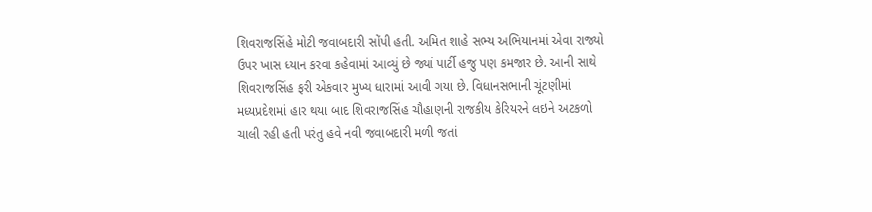શિવરાજસિંહે મોટી જવાબદારી સોંપી હતી. અમિત શાહે સભ્ય અભિયાનમાં એવા રાજ્યો ઉપર ખાસ ધ્યાન કરવા કહેવામાં આવ્યું છે જ્યાં પાર્ટી હજુ પણ કમજાર છે. આની સાથે શિવરાજસિંહ ફરી એકવાર મુખ્ય ધારામાં આવી ગયા છે. વિધાનસભાની ચૂંટણીમાં મધ્યપ્રદેશમાં હાર થયા બાદ શિવરાજસિંહ ચૌહાણની રાજકીય કેરિયરને લઇને અટકળો ચાલી રહી હતી પરંતુ હવે નવી જવાબદારી મળી જતાં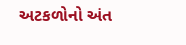અટકળોનો અંત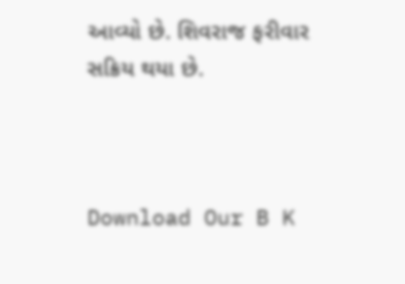આવ્યો છે. શિવરાજ ફરીવાર સક્રિય થયા છે.



Download Our B K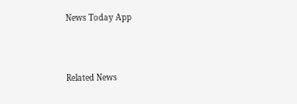News Today App



Related News